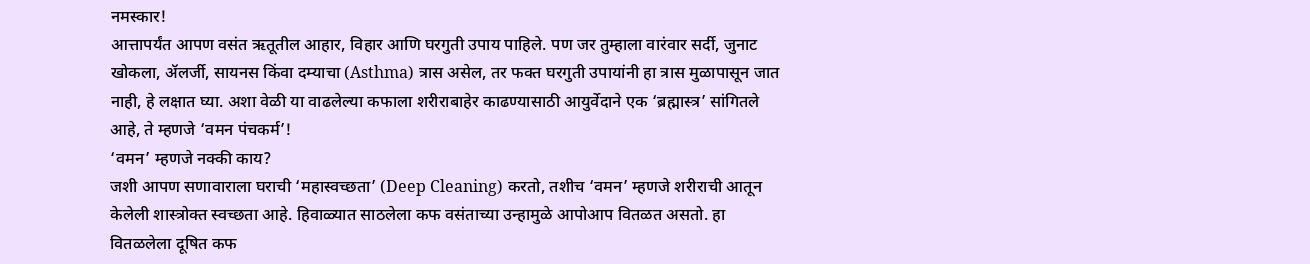नमस्कार!
आत्तापर्यंत आपण वसंत ऋतूतील आहार, विहार आणि घरगुती उपाय पाहिले. पण जर तुम्हाला वारंवार सर्दी, जुनाट खोकला, ॲलर्जी, सायनस किंवा दम्याचा (Asthma) त्रास असेल, तर फक्त घरगुती उपायांनी हा त्रास मुळापासून जात नाही, हे लक्षात घ्या. अशा वेळी या वाढलेल्या कफाला शरीराबाहेर काढण्यासाठी आयुर्वेदाने एक ‘ब्रह्मास्त्र’ सांगितले आहे, ते म्हणजे ‘वमन पंचकर्म’!
‘वमन’ म्हणजे नक्की काय?
जशी आपण सणावाराला घराची ‘महास्वच्छता’ (Deep Cleaning) करतो, तशीच ‘वमन’ म्हणजे शरीराची आतून केलेली शास्त्रोक्त स्वच्छता आहे. हिवाळ्यात साठलेला कफ वसंताच्या उन्हामुळे आपोआप वितळत असतो. हा वितळलेला दूषित कफ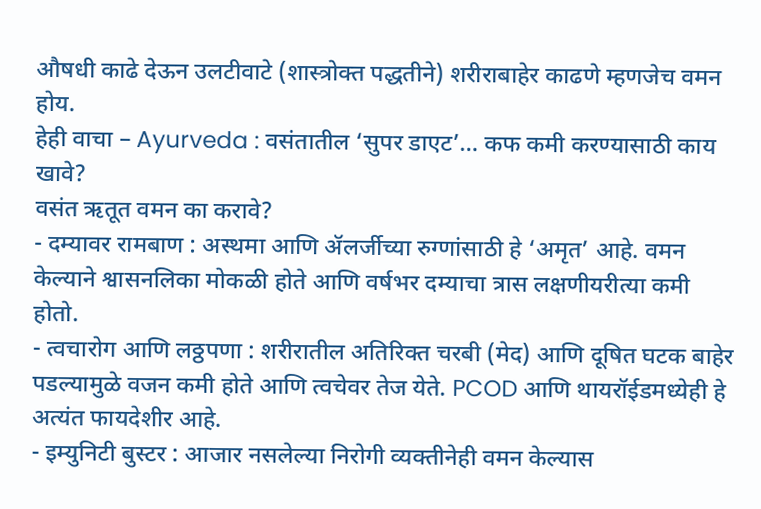औषधी काढे देऊन उलटीवाटे (शास्त्रोक्त पद्धतीने) शरीराबाहेर काढणे म्हणजेच वमन होय.
हेही वाचा – Ayurveda : वसंतातील ‘सुपर डाएट’… कफ कमी करण्यासाठी काय खावे?
वसंत ऋतूत वमन का करावे?
- दम्यावर रामबाण : अस्थमा आणि ॲलर्जीच्या रुग्णांसाठी हे ‘अमृत’ आहे. वमन केल्याने श्वासनलिका मोकळी होते आणि वर्षभर दम्याचा त्रास लक्षणीयरीत्या कमी होतो.
- त्वचारोग आणि लठ्ठपणा : शरीरातील अतिरिक्त चरबी (मेद) आणि दूषित घटक बाहेर पडल्यामुळे वजन कमी होते आणि त्वचेवर तेज येते. PCOD आणि थायरॉईडमध्येही हे अत्यंत फायदेशीर आहे.
- इम्युनिटी बुस्टर : आजार नसलेल्या निरोगी व्यक्तीनेही वमन केल्यास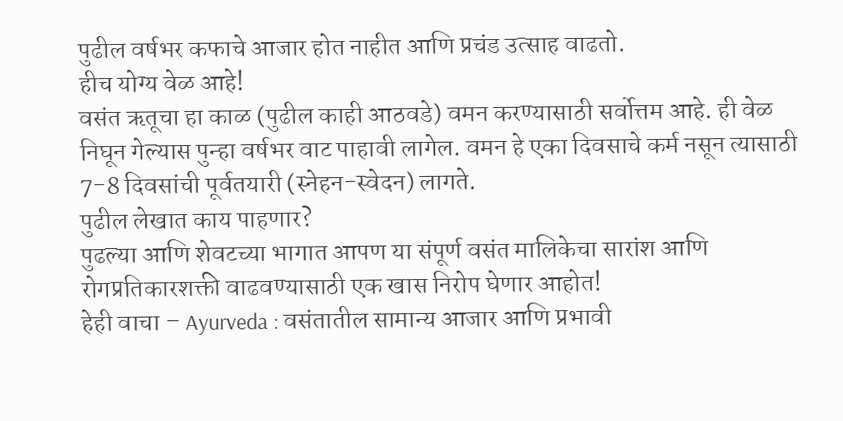पुढील वर्षभर कफाचे आजार होत नाहीत आणि प्रचंड उत्साह वाढतो.
हीच योग्य वेळ आहे!
वसंत ऋतूचा हा काळ (पुढील काही आठवडे) वमन करण्यासाठी सर्वोत्तम आहे. ही वेळ निघून गेल्यास पुन्हा वर्षभर वाट पाहावी लागेल. वमन हे एका दिवसाचे कर्म नसून त्यासाठी 7-8 दिवसांची पूर्वतयारी (स्नेहन-स्वेदन) लागते.
पुढील लेखात काय पाहणार?
पुढल्या आणि शेवटच्या भागात आपण या संपूर्ण वसंत मालिकेचा सारांश आणि रोगप्रतिकारशक्ती वाढवण्यासाठी एक खास निरोप घेणार आहोत!
हेही वाचा – Ayurveda : वसंतातील सामान्य आजार आणि प्रभावी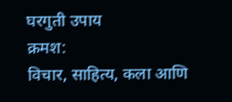घरगुती उपाय
क्रमश:
विचार, साहित्य, कला आणि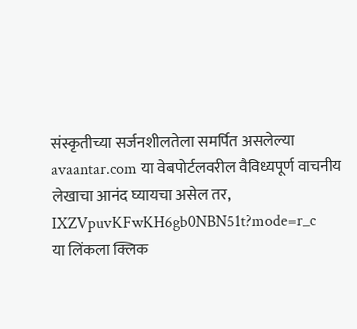संस्कृतीच्या सर्जनशीलतेला समर्पित असलेल्या avaantar.com या वेबपोर्टलवरील वैविध्यपूर्ण वाचनीय लेखाचा आनंद घ्यायचा असेल तर,
IXZVpuvKFwKH6gb0NBN51t?mode=r_c
या लिंकला क्लिक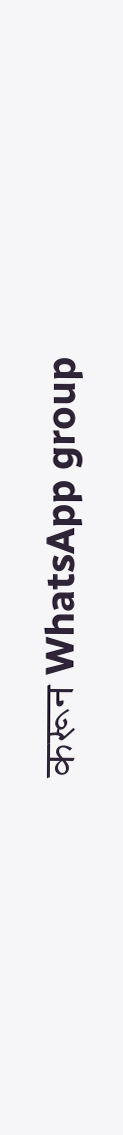करून WhatsApp group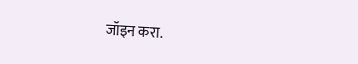जॉइन करा.